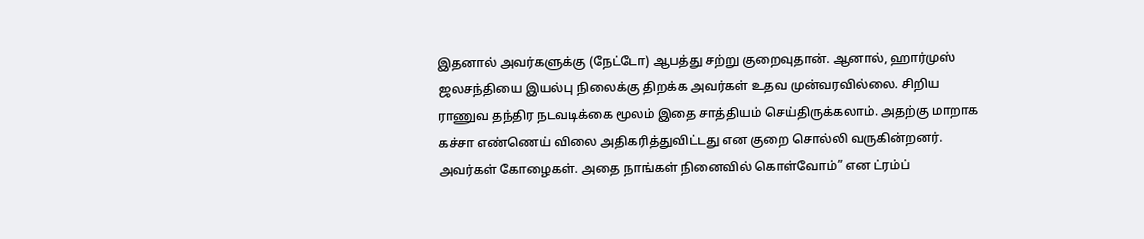இதனால் அவர்களுக்கு (நேட்டோ) ஆபத்து சற்று குறைவுதான். ஆனால், ஹார்முஸ் ஜலசந்தியை இயல்பு நிலைக்கு திறக்க அவர்கள் உதவ முன்வரவில்லை. சிறிய ராணுவ தந்திர நடவடிக்கை மூலம் இதை சாத்தியம் செய்திருக்கலாம். அதற்கு மாறாக கச்சா எண்ணெய் விலை அதிகரித்துவிட்டது என குறை சொல்லி வருகின்றனர். அவர்கள் கோழைகள். அதை நாங்கள் நினைவில் கொள்வோம்” என ட்ரம்ப்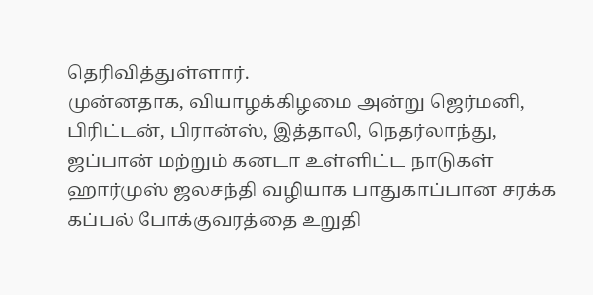தெரிவித்துள்ளார்.
முன்னதாக, வியாழக்கிழமை அன்று ஜெர்மனி, பிரிட்டன், பிரான்ஸ், இத்தாலி, நெதர்லாந்து, ஜப்பான் மற்றும் கனடா உள்ளிட்ட நாடுகள் ஹார்முஸ் ஜலசந்தி வழியாக பாதுகாப்பான சரக்க கப்பல் போக்குவரத்தை உறுதி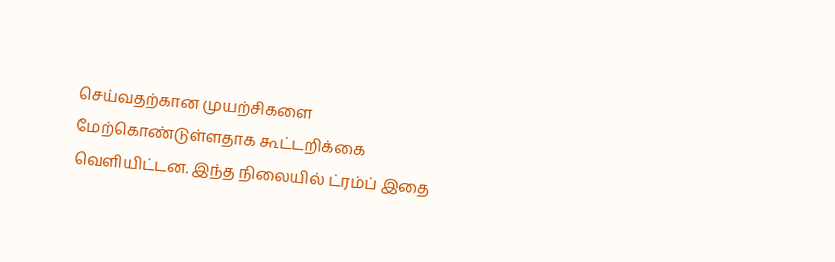செய்வதற்கான முயற்சிகளை மேற்கொண்டுள்ளதாக கூட்டறிக்கை வெளியிட்டன. இந்த நிலையில் ட்ரம்ப் இதை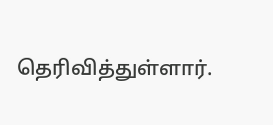தெரிவித்துள்ளார்.